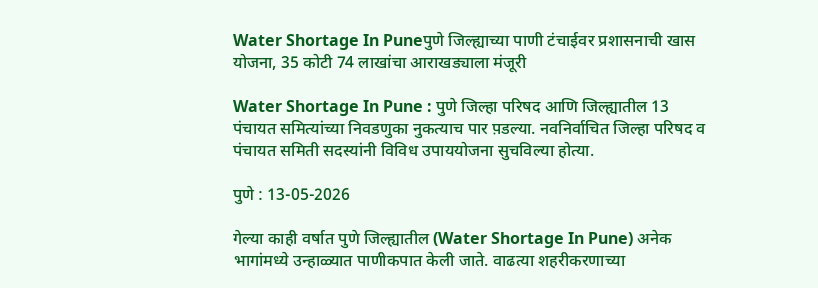Water Shortage In Puneपुणे जिल्ह्याच्या पाणी टंचाईवर प्रशासनाची खास योजना, 35 कोटी 74 लाखांचा आराखड्याला मंजूरी

Water Shortage In Pune : पुणे जिल्हा परिषद आणि जिल्ह्यातील 13 पंचायत समित्यांच्या निवडणुका नुकत्याच पार प़डल्या. नवनिर्वाचित जिल्हा परिषद व पंचायत समिती सदस्यांनी विविध उपाययोजना सुचविल्या होत्या.

पुणे : 13-05-2026

गेल्या काही वर्षात पुणे जिल्ह्यातील (Water Shortage In Pune) अनेक भागांमध्ये उन्हाळ्यात पाणीकपात केली जाते. वाढत्या शहरीकरणाच्या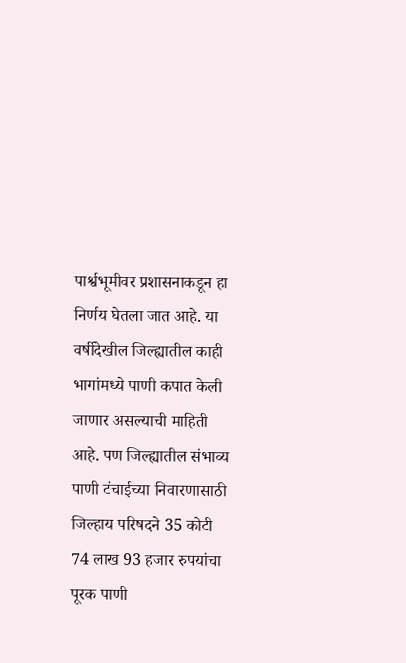पार्श्वभूमीवर प्रशासनाकडून हा निर्णय घेतला जात आहे. या वर्षीदेखील जिल्ह्यातील काही भागांमध्ये पाणी कपात केली जाणार असल्याची माहिती आहे. पण जिल्ह्यातील संभाव्य पाणी टंचाईच्या निवारणासाठी जिल्हाय परिषदने 35 कोटी 74 लाख 93 हजार रुपयांचा पूरक पाणी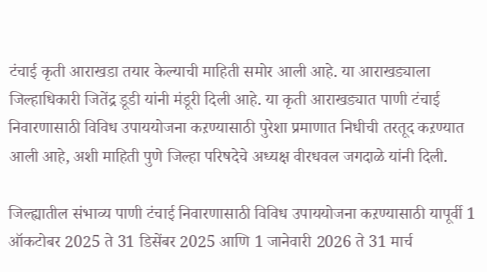टंचाई कृती आराखडा तयार केल्याची माहिती समोर आली आहे. या आराखड्याला जिल्हाधिकारी जितेंद्र डूडी यांनी मंडूरी दिली आहे. या कृती आराखड्यात पाणी टंचाई निवारणासाठी विविध उपाययोजना कऱण्यासाठी पुरेशा प्रमाणात निधीची तरतूद कऱण्यात आली आहे, अशी माहिती पुणे जिल्हा परिषदेचे अध्यक्ष वीरधवल जगदाळे यांनी दिली.

जिल्ह्यातील संभाव्य पाणी टंचाई निवारणासाठी विविध उपाययोजना कऱण्यासाठी यापूर्वी 1 ऑकटोबर 2025 ते 31 डिसेंबर 2025 आणि 1 जानेवारी 2026 ते 31 मार्च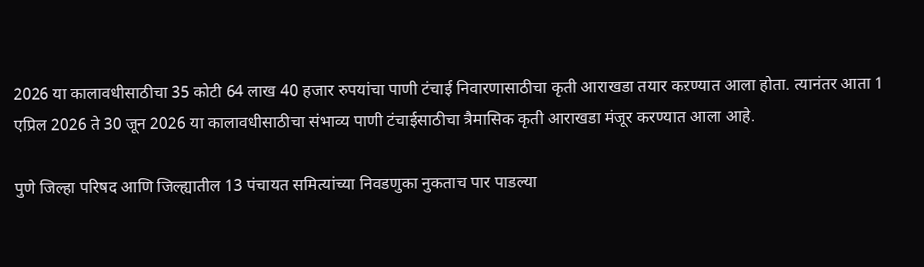2026 या कालावधीसाठीचा 35 कोटी 64 लाख 40 हजार रुपयांचा पाणी टंचाई निवारणासाठीचा कृती आराखडा तयार कऱण्यात आला होता. त्यानंतर आता 1 एप्रिल 2026 ते 30 जून 2026 या कालावधीसाठीचा संभाव्य पाणी टंचाईसाठीचा त्रैमासिक कृती आराखडा मंजूर करण्यात आला आहे.

पुणे जिल्हा परिषद आणि जिल्ह्यातील 13 पंचायत समित्यांच्या निवडणुका नुकताच पार पाडल्या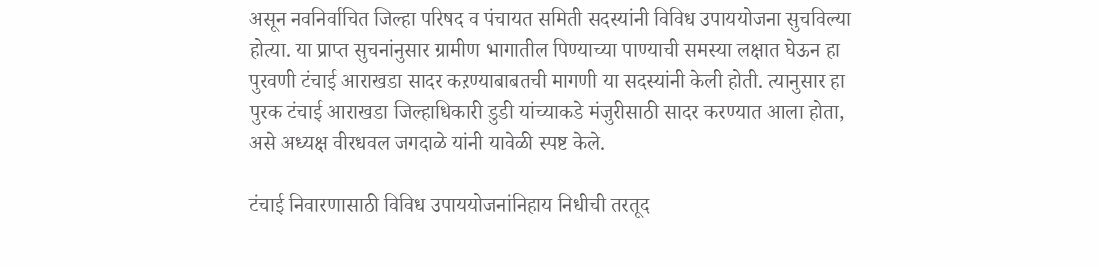असून नवनिर्वाचित जिल्हा परिषद व पंचायत समिती सदस्यांनी विविध उपाययोजना सुचविल्या होत्या. या प्राप्त सुचनांनुसार ग्रामीण भागातील पिण्याच्या पाण्याची समस्या लक्षात घेऊन हा पुरवणी टंचाई आराखडा सादर कऱण्याबाबतची मागणी या सदस्यांनी केली होती. त्यानुसार हा पुरक टंचाई आराखडा जिल्हाधिकारी डुडी यांच्याकडे मंजुरीसाठी सादर करण्यात आला होता, असे अध्यक्ष वीरधवल जगदाळे यांनी यावेळी स्पष्ट केले.

टंचाई निवारणासाठी विविध उपाययोजनांनिहाय निधीची तरतूद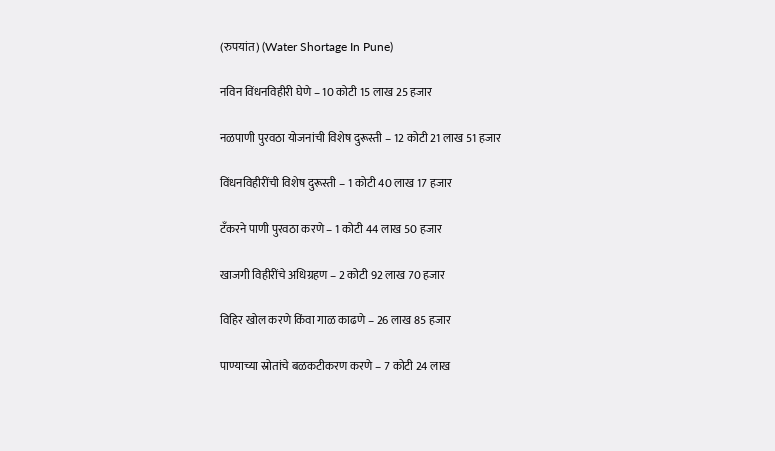(रुपयांत) (Water Shortage In Pune)

नविन विंधनविहीरी घेणे – 10 कोटी 15 लाख 25 हजार

नळपाणी पुरवठा योजनांची विशेष दुरूस्ती – 12 कोटी 21 लाख 51 हजार

विंधनविहीरींची विशेष दुरूस्ती – 1 कोटी 40 लाख 17 हजार

टँकरने पाणी पुरवठा करणे – 1 कोटी 44 लाख 50 हजार

खाजगी विहीरींचे अधिग्रहण – 2 कोटी 92 लाख 70 हजार

विहिर खोल करणे किंवा गाळ काढणे – 26 लाख 85 हजार

पाण्याच्या स्रोतांचे बळकटीकरण करणे – 7 कोटी 24 लाख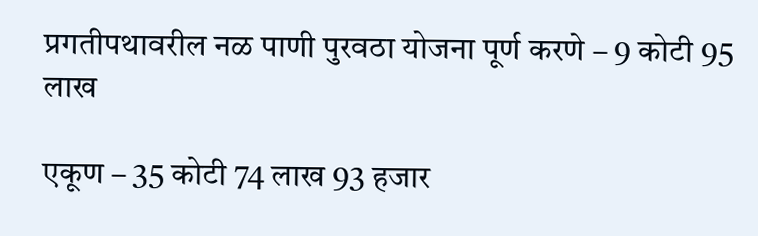प्रगतीपथावरील नळ पाणी पुरवठा योजना पूर्ण करणे – 9 कोटी 95 लाख

एकूण – 35 कोटी 74 लाख 93 हजार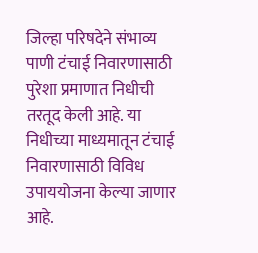जिल्हा परिषदेने संभाव्य पाणी टंचाई निवारणासाठी पुरेशा प्रमाणात निधीची तरतूद केली आहे. या निधीच्या माध्यमातून टंचाई निवारणासाठी विविध उपाययोजना केल्या जाणार आहे.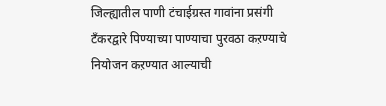जिल्ह्यातील पाणी टंचाईग्रस्त गावांना प्रसंगी टँकरद्वारे पिण्याच्या पाण्याचा पुरवठा कऱण्याचे नियोजन कऱण्यात आल्याची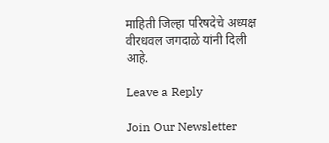माहिती जिल्हा परिषदेचे अध्यक्ष वीरधवल जगदाळे यांनी दिली आहे.

Leave a Reply

Join Our Newsletter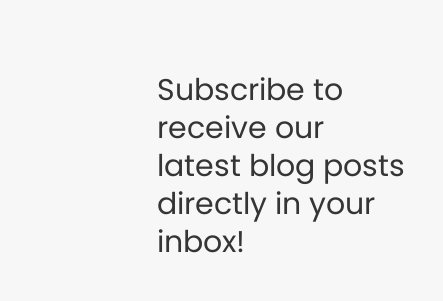Subscribe to receive our latest blog posts directly in your inbox!